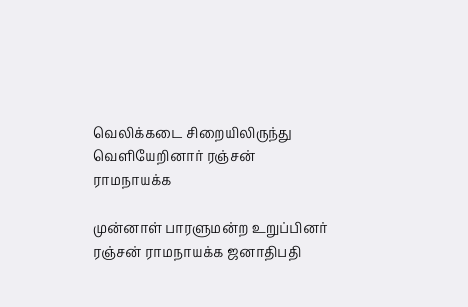வெலிக்கடை சிறையிலிருந்து வெளியேறினார் ரஞ்சன் ராமநாயக்க

முன்னாள் பாரளுமன்ற உறுப்பினர் ரஞ்சன் ராமநாயக்க ஜனாதிபதி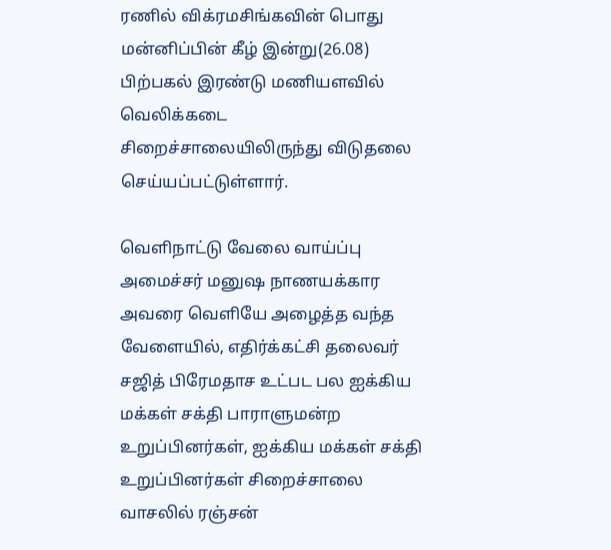ரணில் விக்ரமசிங்கவின் பொது மன்னிப்பின் கீழ் இன்று(26.08) பிற்பகல் இரண்டு மணியளவில் வெலிக்கடை சிறைச்சாலையிலிருந்து விடுதலை செய்யப்பட்டுள்ளார்.

வெளிநாட்டு வேலை வாய்ப்பு அமைச்சர் மனுஷ நாணயக்கார அவரை வெளியே அழைத்த வந்த வேளையில், எதிர்க்கட்சி தலைவர் சஜித் பிரேமதாச உட்பட பல ஐக்கிய மக்கள் சக்தி பாராளுமன்ற உறுப்பினர்கள், ஐக்கிய மக்கள் சக்தி உறுப்பினர்கள் சிறைச்சாலை வாசலில் ரஞ்சன்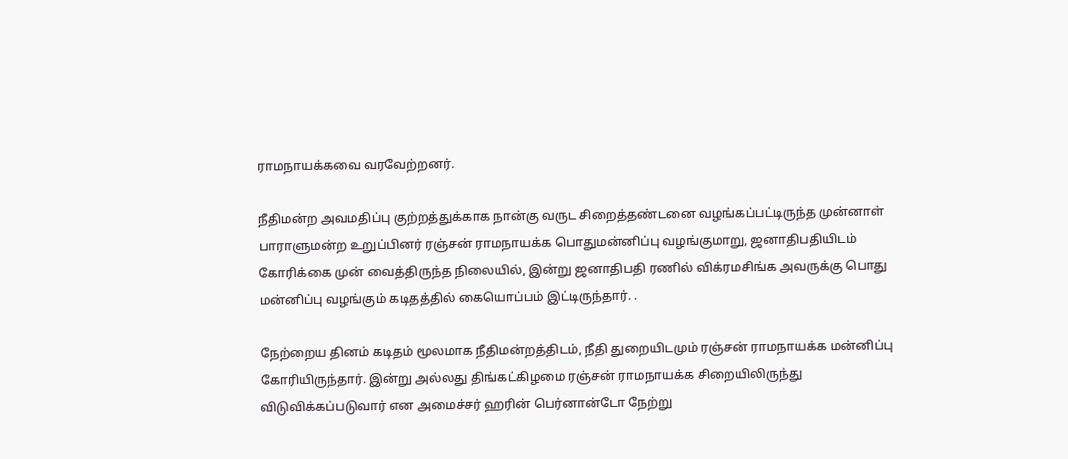ராமநாயக்கவை வரவேற்றனர்.

நீதிமன்ற அவமதிப்பு குற்றத்துக்காக நான்கு வருட சிறைத்தண்டனை வழங்கப்பட்டிருந்த முன்னாள் பாராளுமன்ற உறுப்பினர் ரஞ்சன் ராமநாயக்க பொதுமன்னிப்பு வழங்குமாறு, ஜனாதிபதியிடம் கோரிக்கை முன் வைத்திருந்த நிலையில், இன்று ஜனாதிபதி ரணில் விக்ரமசிங்க அவருக்கு பொது மன்னிப்பு வழங்கும் கடிதத்தில் கையொப்பம் இட்டிருந்தார். .

நேற்றைய தினம் கடிதம் மூலமாக நீதிமன்றத்திடம், நீதி துறையிடமும் ரஞ்சன் ராமநாயக்க மன்னிப்பு கோரியிருந்தார். இன்று அல்லது திங்கட்கிழமை ரஞ்சன் ராமநாயக்க சிறையிலிருந்து விடுவிக்கப்படுவார் என அமைச்சர் ஹரின் பெர்னான்டோ நேற்று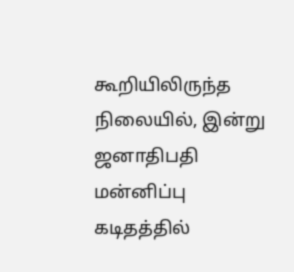கூறியிலிருந்த நிலையில், இன்று ஜனாதிபதி மன்னிப்பு கடிதத்தில்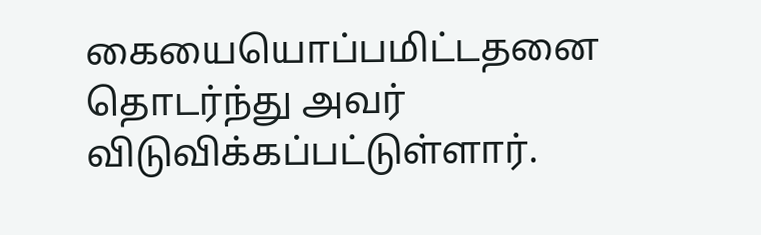கையையொப்பமிட்டதனை தொடர்ந்து அவர் விடுவிக்கப்பட்டுள்ளார்.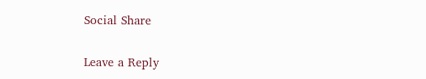Social Share

Leave a Reply